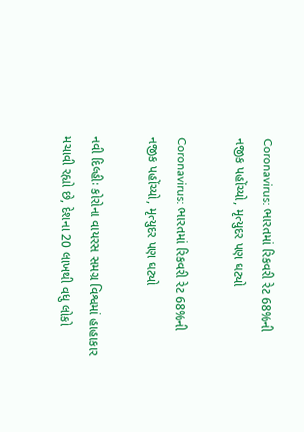Coronavirus: ભારતમાં રિકવરી રેટ 68%ની નજીક પહોંચ્યો, મૃત્યુદર પણ ઘટ્યો

Coronavirus: ભારતમાં રિકવરી રેટ 68%ની નજીક પહોંચ્યો, મૃત્યુદર પણ ઘટ્યો

નવી દિલ્હીઃ કોરોના વાયરસ સમગ્ર વિશ્વમાં હાહાકાર મચાવી રહ્યો છે, દેશના 20 લાખથી વધુ લોકો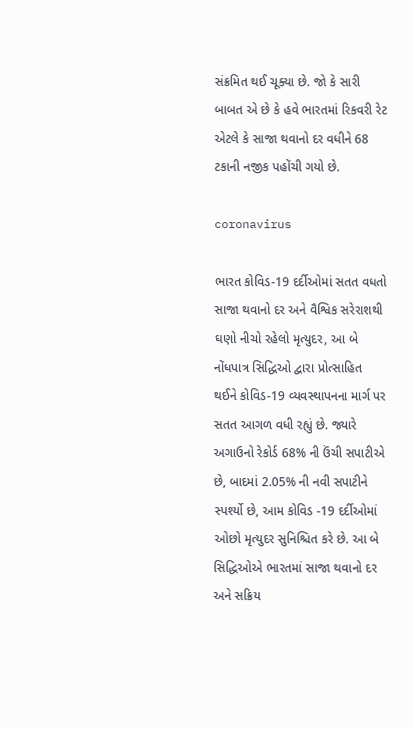સંક્રમિત થઈ ચૂક્યા છે. જો કે સારી બાબત એ છે કે હવે ભારતમાં રિકવરી રેટ એટલે કે સાજા થવાનો દર વધીને 68 ટકાની નજીક પહોંચી ગયો છે.

coronavirus

ભારત કોવિડ-19 દર્દીઓમાં સતત વધતો સાજા થવાનો દર અને વૈશ્વિક સરેરાશથી ઘણો નીચો રહેલો મૃત્યુદર, આ બે નોંધપાત્ર સિદ્ધિઓ દ્વારા પ્રોત્સાહિત થઈને કોવિડ-19 વ્યવસ્થાપનના માર્ગ પર સતત આગળ વધી રહ્યું છે. જ્યારે અગાઉનો રેકોર્ડ 68% ની ઉંચી સપાટીએ છે, બાદમાં 2.05% ની નવી સપાટીને સ્પર્શ્યો છે, આમ કોવિડ -19 દર્દીઓમાં ઓછો મૃત્યુદર સુનિશ્ચિત કરે છે. આ બે સિદ્ધિઓએ ભારતમાં સાજા થવાનો દર અને સક્રિય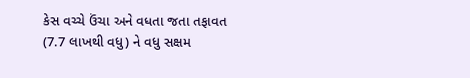કેસ વચ્ચે ઉંચા અને વધતા જતા તફાવત (7.7 લાખથી વધુ) ને વધુ સક્ષમ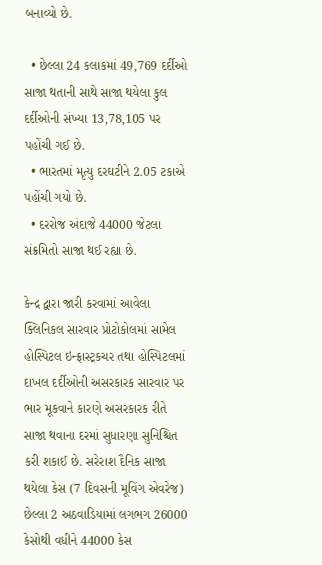બનાવ્યો છે.

  • છેલ્લા 24 કલાકમાં 49,769 દર્દીઓ સાજા થતાની સાથે સાજા થયેલા કુલ દર્દીઓની સંખ્યા 13,78,105 પર પહોંચી ગઈ છે.
  • ભારતમાં મૃત્યુ દરઘટીને 2.05 ટકાએ પહોંચી ગયો છે.
  • દરરોજ અંદાજે 44000 જેટલા સંક્રમિતો સાજા થઈ રહ્યા છે.

કેન્દ્ર દ્વારા જારી કરવામાં આવેલા ક્લિનિકલ સારવાર પ્રોટોકોલમાં સામેલ હોસ્પિટલ ઇન્ફ્રાસ્ટ્રકચર તથા હોસ્પિટલમાં દાખલ દર્દીઓની અસરકારક સારવાર પર ભાર મૂકવાને કારણે અસરકારક રીતે સાજા થવાના દરમાં સુધારણા સુનિશ્ચિત કરી શકાઈ છે. સરેરાશ દૈનિક સાજા થયેલા કેસ (7 દિવસની મૂવિંગ એવરેજ) છેલ્લા 2 અઠવાડિયામાં લગભગ 26000 કેસોથી વધીને 44000 કેસ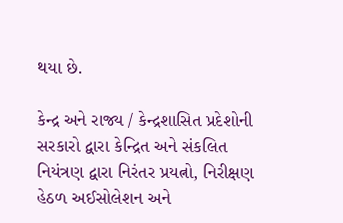થયા છે.

કેન્દ્ર અને રાજ્ય / કેન્દ્રશાસિત પ્રદેશોની સરકારો દ્વારા કેન્દ્રિત અને સંકલિત નિયંત્રણ દ્વારા નિરંતર પ્રયત્નો, નિરીક્ષણ હેઠળ અઈસોલેશન અને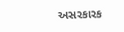અસરકારક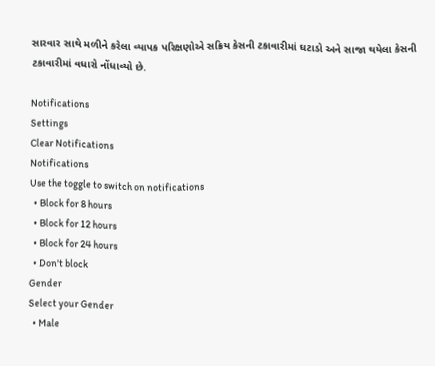સારવાર સાથે મળીને કરેલા વ્યાપક પરિક્ષણોએ સક્રિય કેસની ટકાવારીમાં ઘટાડો અને સાજા થયેલા કેસની ટકાવારીમાં વધારો નોંધાવ્યો છે.

Notifications
Settings
Clear Notifications
Notifications
Use the toggle to switch on notifications
  • Block for 8 hours
  • Block for 12 hours
  • Block for 24 hours
  • Don't block
Gender
Select your Gender
  • Male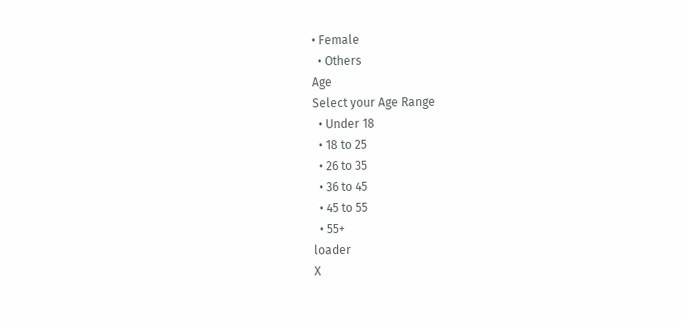• Female
  • Others
Age
Select your Age Range
  • Under 18
  • 18 to 25
  • 26 to 35
  • 36 to 45
  • 45 to 55
  • 55+
loader
X